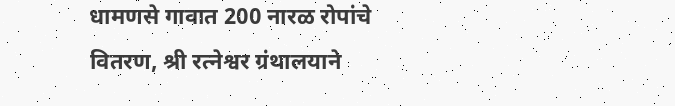धामणसे गावात 200 नारळ रोपांचे वितरण, श्री रत्नेश्वर ग्रंथालयाने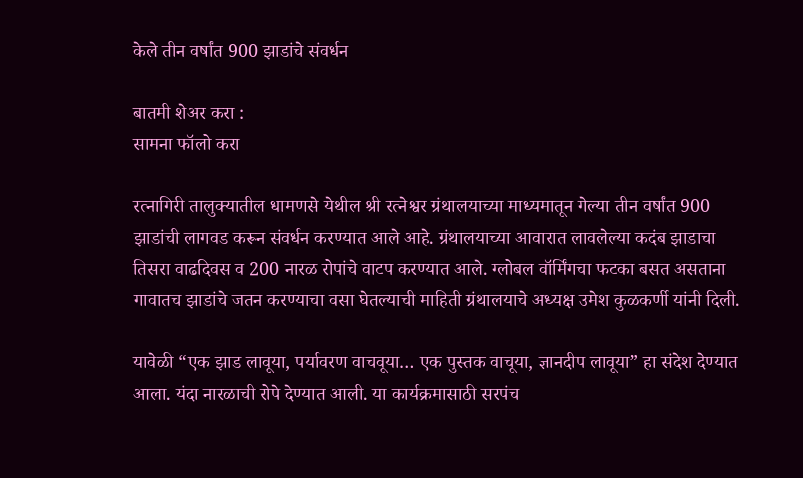केले तीन वर्षांत 900 झाडांचे संवर्धन

बातमी शेअर करा :
सामना फॉलो करा

रत्नागिरी तालुक्यातील धामणसे येथील श्री रत्नेश्वर ग्रंथालयाच्या माध्यमातून गेल्या तीन वर्षांत 900 झाडांची लागवड करून संवर्धन करण्यात आले आहे. ग्रंथालयाच्या आवारात लावलेल्या कदंब झाडाचा तिसरा वाढदिवस व 200 नारळ रोपांचे वाटप करण्यात आले. ग्लोबल वॉर्मिंगचा फटका बसत असताना गावातच झाडांचे जतन करण्याचा वसा घेतल्याची माहिती ग्रंथालयाचे अध्यक्ष उमेश कुळकर्णी यांनी दिली.

यावेळी “एक झाड लावूया, पर्यावरण वाचवूया… एक पुस्तक वाचूया, ज्ञानदीप लावूया” हा संदेश देण्यात आला. यंदा नारळाची रोपे देण्यात आली. या कार्यक्रमासाठी सरपंच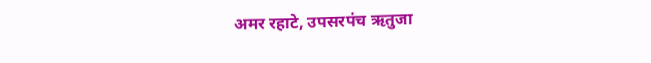अमर रहाटे, उपसरपंच ऋतुजा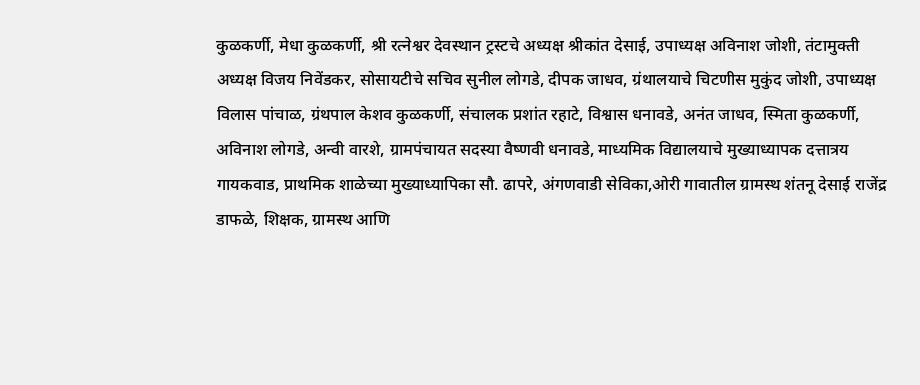कुळकर्णी, मेधा कुळकर्णी, श्री रत्नेश्वर देवस्थान ट्रस्टचे अध्यक्ष श्रीकांत देसाई, उपाध्यक्ष अविनाश जोशी, तंटामुक्ती अध्यक्ष विजय निवेंडकर, सोसायटीचे सचिव सुनील लोगडे, दीपक जाधव, ग्रंथालयाचे चिटणीस मुकुंद जोशी, उपाध्यक्ष विलास पांचाळ, ग्रंथपाल केशव कुळकर्णी, संचालक प्रशांत रहाटे, विश्वास धनावडे, अनंत जाधव, स्मिता कुळकर्णी, अविनाश लोगडे, अन्वी वारशे, ग्रामपंचायत सदस्या वैष्णवी धनावडे, माध्यमिक विद्यालयाचे मुख्याध्यापक दत्तात्रय गायकवाड, प्राथमिक शाळेच्या मुख्याध्यापिका सौ. ढापरे, अंगणवाडी सेविका,ओरी गावातील ग्रामस्थ शंतनू देसाई राजेंद्र डाफळे, शिक्षक, ग्रामस्थ आणि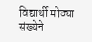विद्यार्थी मोठ्या संख्येने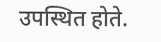उपस्थित होते.